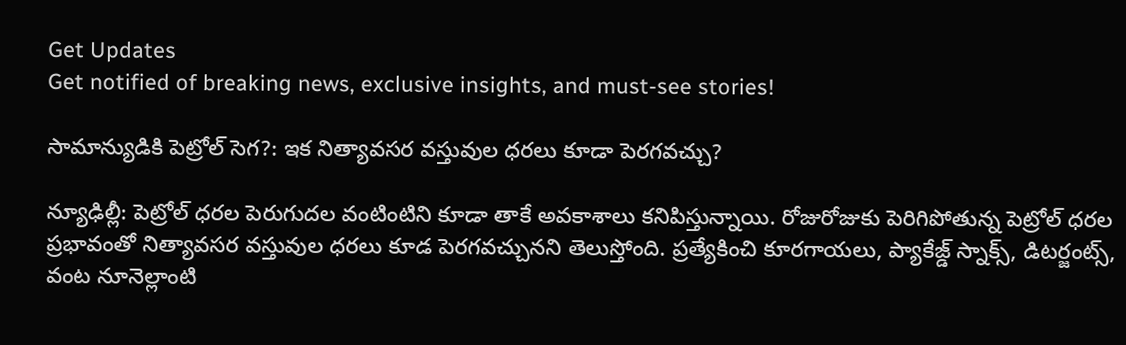Get Updates
Get notified of breaking news, exclusive insights, and must-see stories!

సామాన్యుడికి పెట్రోల్ సెగ?: ఇక నిత్యావసర వస్తువుల ధరలు కూడా పెరగవచ్చు?

న్యూఢిల్లీ: పెట్రోల్ ధరల పెరుగుదల వంటింటిని కూడా తాకే అవకాశాలు కనిపిస్తున్నాయి. రోజురోజుకు పెరిగిపోతున్న పెట్రోల్ ధరల ప్రభావంతో నిత్యావసర వస్తువుల ధరలు కూడ పెరగవచ్చునని తెలుస్తోంది. ప్రత్యేకించి కూరగాయలు, ప్యాకేజ్డ్ స్నాక్స్, డిటర్జంట్స్, వంట నూనెల్లాంటి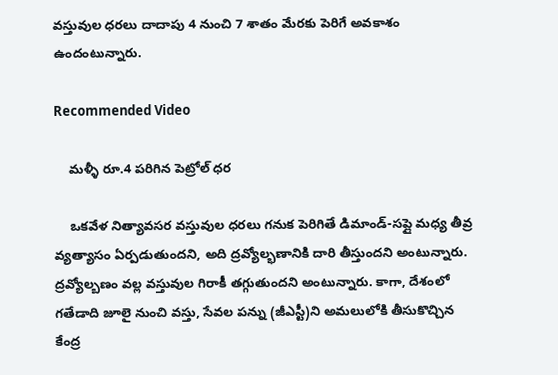వస్తువుల ధరలు దాదాపు 4 నుంచి 7 శాతం మేరకు పెరిగే అవకాశం ఉందంటున్నారు.

Recommended Video

    మళ్ళీ రూ.4 పరిగిన పెట్రోల్ ధర

    ఒకవేళ నిత్యావసర వస్తువుల ధరలు గనుక పెరిగితే డిమాండ్-సప్లై మధ్య తీవ్ర వ్యత్యాసం ఏర్పడుతుందని, అది ద్రవ్యోల్భణానికి దారి తీస్తుందని అంటున్నారు. ద్రవ్యోల్బణం వల్ల వస్తువుల గిరాకీ తగ్గుతుందని అంటున్నారు. కాగా, దేశంలో గతేడాది జూలై నుంచి వస్తు, సేవల పన్ను (జీఎస్టీ)ని అమలులోకి తీసుకొచ్చిన కేంద్ర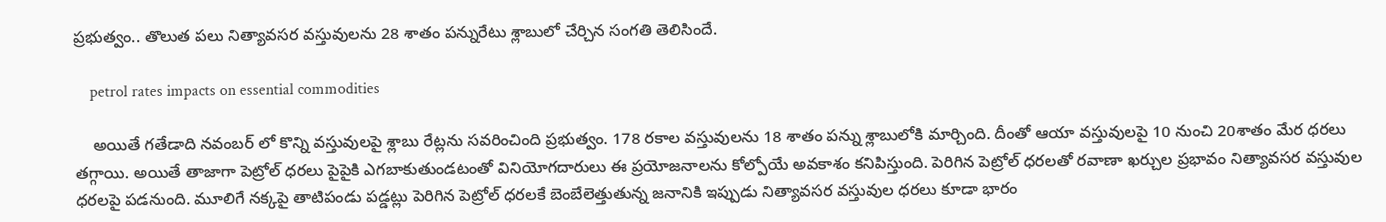ప్రభుత్వం.. తొలుత పలు నిత్యావసర వస్తువులను 28 శాతం పన్నురేటు శ్లాబులో చేర్చిన సంగతి తెలిసిందే.

    petrol rates impacts on essential commodities

    అయితే గతేడాది నవంబర్ లో కొన్ని వస్తువులపై శ్లాబు రేట్లను సవరించింది ప్రభుత్వం. 178 రకాల వస్తువులను 18 శాతం పన్ను శ్లాబులోకి మార్చింది. దీంతో ఆయా వస్తువులపై 10 నుంచి 20శాతం మేర ధరలు తగ్గాయి. అయితే తాజాగా పెట్రోల్ ధరలు పైపైకి ఎగబాకుతుండటంతో వినియోగదారులు ఈ ప్రయోజనాలను కోల్పోయే అవకాశం కనిపిస్తుంది. పెరిగిన పెట్రోల్ ధరలతో రవాణా ఖర్చుల ప్రభావం నిత్యావసర వస్తువుల ధరలపై పడనుంది. మూలిగే నక్కపై తాటిపండు పడ్డట్లు పెరిగిన పెట్రోల్ ధరలకే బెంబేలెత్తుతున్న జనానికి ఇప్పుడు నిత్యావసర వస్తువుల ధరలు కూడా భారం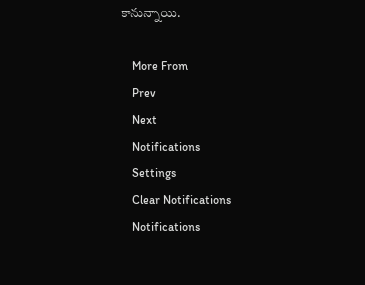కానున్నాయి.

    More From
    Prev
    Next
    Notifications
    Settings
    Clear Notifications
    Notifications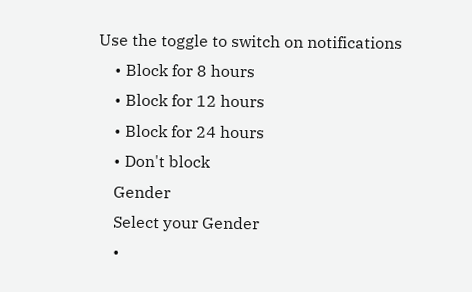Use the toggle to switch on notifications
    • Block for 8 hours
    • Block for 12 hours
    • Block for 24 hours
    • Don't block
    Gender
    Select your Gender
    •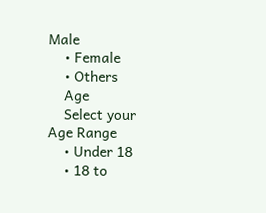Male
    • Female
    • Others
    Age
    Select your Age Range
    • Under 18
    • 18 to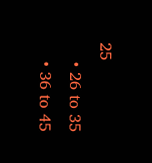25
    • 26 to 35
    • 36 to 45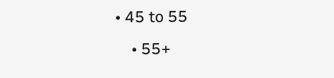• 45 to 55
    • 55+